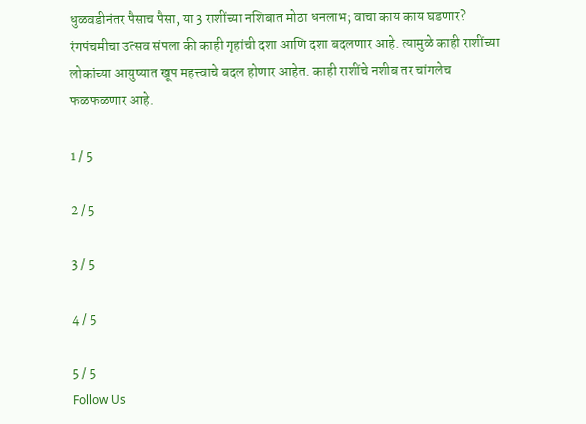धुळवडीनंतर पैसाच पैसा, या 3 राशींच्या नशिबात मोठा धनलाभ; वाचा काय काय घडणार?
रंगपंचमीचा उत्सव संपला की काही गृहांची दशा आणि दशा बदलणार आहे. त्यामुळे काही राशींच्या लोकांच्या आयुष्यात खूप महत्त्वाचे बदल होणार आहेत. काही राशींचे नशीब तर चांगलेच फळफळणार आहे.

1 / 5

2 / 5

3 / 5

4 / 5

5 / 5
Follow Us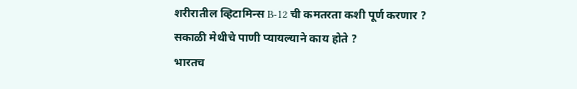शरीरातील व्हिटामिन्स B-12 ची कमतरता कशी पूर्ण करणार ?
सकाळी मेथीचे पाणी प्यायल्याने काय होते ?
भारतच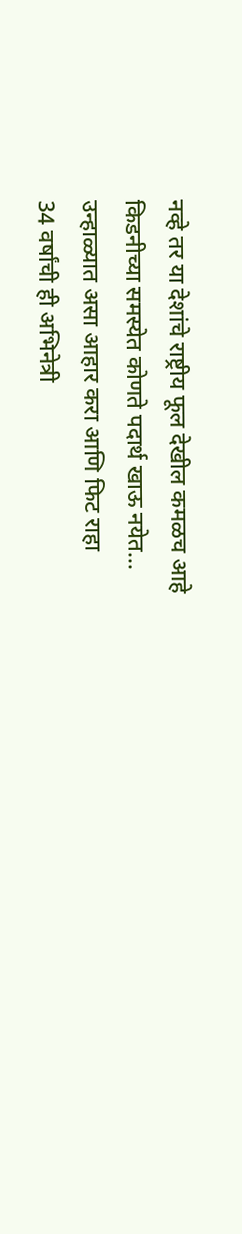नव्हे तर या देशांचे राष्ट्रीय फूल देखील कमळच आहे
किडनीच्या समस्येत कोणते पदार्थ खाऊ नयेत...
उन्हाळ्यात असा आहार करा आणि फिट राहा
34 वर्षांची ही अभिनेत्री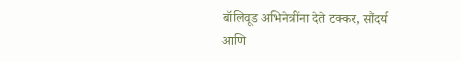बॉलिवूड अभिनेत्रींना देते टक्कर, सौंदर्य आणि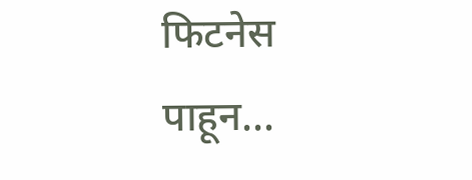फिटनेस पाहून...